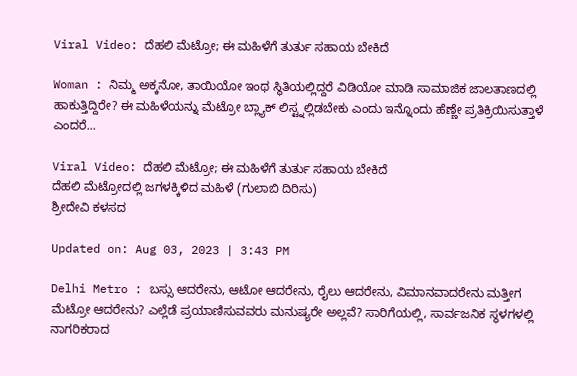Viral Video: ದೆಹಲಿ ಮೆಟ್ರೋ; ಈ ಮಹಿಳೆಗೆ ತುರ್ತು ಸಹಾಯ ಬೇಕಿದೆ

Woman : ನಿಮ್ಮ ಅಕ್ಕನೋ, ತಾಯಿಯೋ ಇಂಥ ಸ್ಥಿತಿಯಲ್ಲಿದ್ದರೆ ವಿಡಿಯೋ ಮಾಡಿ ಸಾಮಾಜಿಕ ಜಾಲತಾಣದಲ್ಲಿ ಹಾಕುತ್ತಿದ್ದಿರೇ? ಈ ಮಹಿಳೆಯನ್ನು ಮೆಟ್ರೋ ಬ್ಲ್ಯಾಕ್ ಲಿಸ್ಟ್ನಲ್ಲಿಡಬೇಕು ಎಂದು ಇನ್ನೊಂದು ಹೆಣ್ಣೇ ಪ್ರತಿಕ್ರಿಯಿಸುತ್ತಾಳೆ ಎಂದರೆ...

Viral Video: ದೆಹಲಿ ಮೆಟ್ರೋ; ಈ ಮಹಿಳೆಗೆ ತುರ್ತು ಸಹಾಯ ಬೇಕಿದೆ
ದೆಹಲಿ ಮೆಟ್ರೋದಲ್ಲಿ ಜಗಳಕ್ಕಿಳಿದ ಮಹಿಳೆ (ಗುಲಾಬಿ ದಿರಿಸು)
ಶ್ರೀದೇವಿ ಕಳಸದ

Updated on: Aug 03, 2023 | 3:43 PM

Delhi Metro : ಬಸ್ಸು ಆದರೇನು, ಆಟೋ ಆದರೇನು, ರೈಲು ಆದರೇನು, ವಿಮಾನವಾದರೇನು ಮತ್ತೀಗ ಮೆಟ್ರೋ ಆದರೇನು? ಎಲ್ಲೆಡೆ ಪ್ರಯಾಣಿಸುವವರು ಮನುಷ್ಯರೇ ಅಲ್ಲವೆ? ಸಾರಿಗೆಯಲ್ಲಿ, ಸಾರ್ವಜನಿಕ ಸ್ಥಳಗಳಲ್ಲಿ ನಾಗರಿಕರಾದ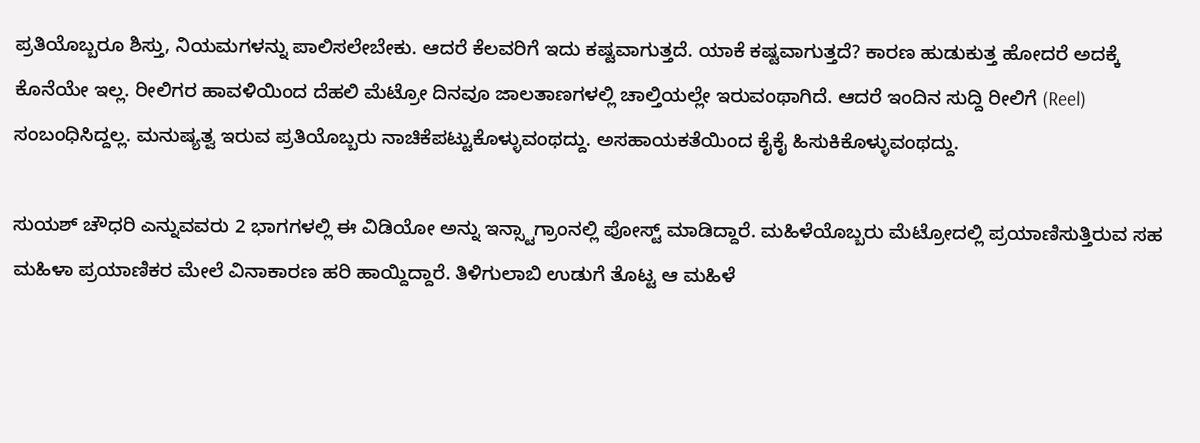ಪ್ರತಿಯೊಬ್ಬರೂ ಶಿಸ್ತು, ನಿಯಮಗಳನ್ನು ಪಾಲಿಸಲೇಬೇಕು. ಆದರೆ ಕೆಲವರಿಗೆ ಇದು ಕಷ್ಟವಾಗುತ್ತದೆ. ಯಾಕೆ ಕಷ್ಟವಾಗುತ್ತದೆ? ಕಾರಣ ಹುಡುಕುತ್ತ ಹೋದರೆ ಅದಕ್ಕೆ ಕೊನೆಯೇ ಇಲ್ಲ. ರೀಲಿಗರ ಹಾವಳಿಯಿಂದ ದೆಹಲಿ ಮೆಟ್ರೋ ದಿನವೂ ಜಾಲತಾಣಗಳಲ್ಲಿ ಚಾಲ್ತಿಯಲ್ಲೇ ಇರುವಂಥಾಗಿದೆ. ಆದರೆ ಇಂದಿನ ಸುದ್ದಿ ರೀಲಿಗೆ (Reel) ಸಂಬಂಧಿಸಿದ್ದಲ್ಲ. ಮನುಷ್ಯತ್ವ ಇರುವ ಪ್ರತಿಯೊಬ್ಬರು ನಾಚಿಕೆಪಟ್ಟುಕೊಳ್ಳುವಂಥದ್ದು. ಅಸಹಾಯಕತೆಯಿಂದ ಕೈಕೈ ಹಿಸುಕಿಕೊಳ್ಳುವಂಥದ್ದು.

ಸುಯಶ್ ಚೌಧರಿ ಎನ್ನುವವರು 2 ಭಾಗಗಳಲ್ಲಿ ಈ ವಿಡಿಯೋ ಅನ್ನು ಇನ್ಸ್ಟಾಗ್ರಾಂನಲ್ಲಿ ಪೋಸ್ಟ್ ಮಾಡಿದ್ದಾರೆ. ಮಹಿಳೆಯೊಬ್ಬರು ಮೆಟ್ರೋದಲ್ಲಿ ಪ್ರಯಾಣಿಸುತ್ತಿರುವ ಸಹ ಮಹಿಳಾ ಪ್ರಯಾಣಿಕರ ಮೇಲೆ ವಿನಾಕಾರಣ ಹರಿ ಹಾಯ್ದಿದ್ದಾರೆ. ತಿಳಿಗುಲಾಬಿ ಉಡುಗೆ ತೊಟ್ಟ ಆ ಮಹಿಳೆ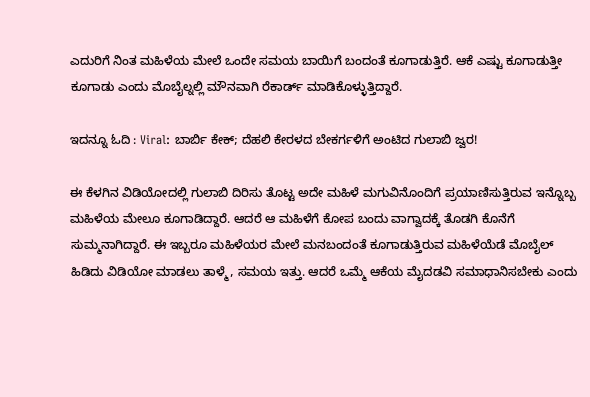ಎದುರಿಗೆ ನಿಂತ ಮಹಿಳೆಯ ಮೇಲೆ ಒಂದೇ ಸಮಯ ಬಾಯಿಗೆ ಬಂದಂತೆ ಕೂಗಾಡುತ್ತಿರೆ. ಆಕೆ ಎಷ್ಟು ಕೂಗಾಡುತ್ತೀ ಕೂಗಾಡು ಎಂದು ಮೊಬೈಲ್ನಲ್ಲಿ ಮೌನವಾಗಿ ರೆಕಾರ್ಡ್ ಮಾಡಿಕೊಳ್ಳುತ್ತಿದ್ದಾರೆ.

ಇದನ್ನೂ ಓದಿ : Viral: ಬಾರ್ಬಿ ಕೇಕ್; ದೆಹಲಿ ಕೇರಳದ ಬೇಕರ್ಗಳಿಗೆ ಅಂಟಿದ ಗುಲಾಬಿ ಜ್ವರ!

ಈ ಕೆಳಗಿನ ವಿಡಿಯೋದಲ್ಲಿ ಗುಲಾಬಿ ದಿರಿಸು ತೊಟ್ಟ ಅದೇ ಮಹಿಳೆ ಮಗುವಿನೊಂದಿಗೆ ಪ್ರಯಾಣಿಸುತ್ತಿರುವ ಇನ್ನೊಬ್ಬ ಮಹಿಳೆಯ ಮೇಲೂ ಕೂಗಾಡಿದ್ದಾರೆ. ಆದರೆ ಆ ಮಹಿಳೆಗೆ ಕೋಪ ಬಂದು ವಾಗ್ವಾದಕ್ಕೆ ತೊಡಗಿ ಕೊನೆಗೆ ಸುಮ್ಮನಾಗಿದ್ದಾರೆ. ಈ ಇಬ್ಬರೂ ಮಹಿಳೆಯರ ಮೇಲೆ ಮನಬಂದಂತೆ ಕೂಗಾಡುತ್ತಿರುವ ಮಹಿಳೆಯೆಡೆ ಮೊಬೈಲ್ ಹಿಡಿದು ವಿಡಿಯೋ ಮಾಡಲು ತಾಳ್ಮೆ, ಸಮಯ ಇತ್ತು. ಆದರೆ ಒಮ್ಮೆ ಆಕೆಯ ಮೈದಡವಿ ಸಮಾಧಾನಿಸಬೇಕು ಎಂದು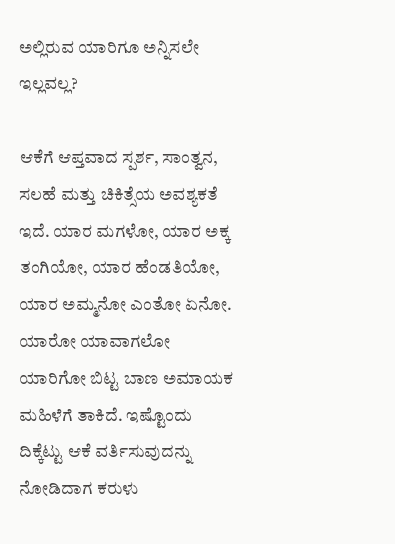ಅಲ್ಲಿರುವ ಯಾರಿಗೂ ಅನ್ನಿಸಲೇ ಇಲ್ಲವಲ್ಲ?

ಆಕೆಗೆ ಆಪ್ತವಾದ ಸ್ಪರ್ಶ, ಸಾಂತ್ವನ, ಸಲಹೆ ಮತ್ತು ಚಿಕಿತ್ಸೆಯ ಅವಶ್ಯಕತೆ ಇದೆ. ಯಾರ ಮಗಳೋ, ಯಾರ ಅಕ್ಕ ತಂಗಿಯೋ, ಯಾರ ಹೆಂಡತಿಯೋ, ಯಾರ ಅಮ್ಮನೋ ಎಂತೋ ಏನೋ. ಯಾರೋ ಯಾವಾಗಲೋ ಯಾರಿಗೋ ಬಿಟ್ಟ ಬಾಣ ಅಮಾಯಕ ಮಹಿಳೆಗೆ ತಾಕಿದೆ. ಇಷ್ಟೊಂದು ದಿಕ್ಕೆಟ್ಟು ಆಕೆ ವರ್ತಿಸುವುದನ್ನು ನೋಡಿದಾಗ ಕರುಳು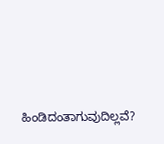ಹಿಂಡಿದಂತಾಗುವುದಿಲ್ಲವೆ?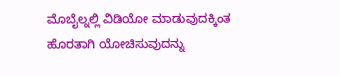ಮೊಬೈಲ್ನಲ್ಲಿ ವಿಡಿಯೋ ಮಾಡುವುದಕ್ಕಿಂತ ಹೊರತಾಗಿ ಯೋಚಿಸುವುದನ್ನು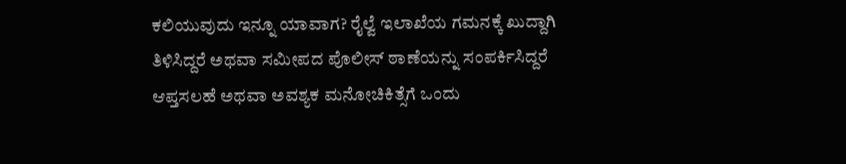ಕಲಿಯುವುದು ಇನ್ನೂ ಯಾವಾಗ? ರೈಲ್ವೆ ಇಲಾಖೆಯ ಗಮನಕ್ಕೆ ಖುದ್ದಾಗಿ ತಿಳಿಸಿದ್ದರೆ ಅಥವಾ ಸಮೀಪದ ಪೊಲೀಸ್ ಠಾಣೆಯನ್ನು ಸಂಪರ್ಕಿಸಿದ್ದರೆ ಆಪ್ತಸಲಹೆ ಅಥವಾ ಅವಶ್ಯಕ ಮನೋಚಿಕಿತ್ಸೆಗೆ ಒಂದು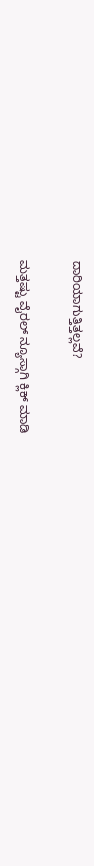ದಾರಿಯಾಗುತ್ತಿತ್ತಲ್ಲವೆ?

ಮತ್ತಷ್ಟು ವೈರಲ್ ನ್ಯೂಸ್ಗಾಗಿ ಕ್ಲಿಕ್ ಮಾಡಿ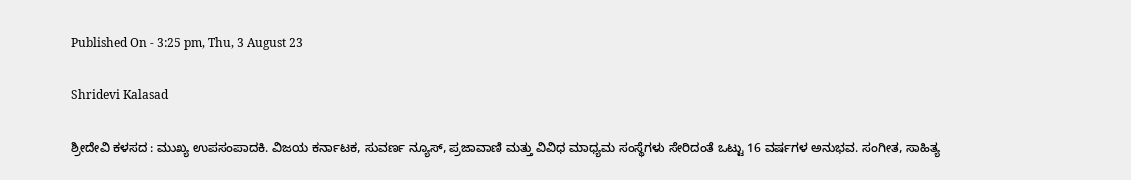Published On - 3:25 pm, Thu, 3 August 23

Shridevi Kalasad

ಶ್ರೀದೇವಿ ಕಳಸದ : ಮುಖ್ಯ ಉಪಸಂಪಾದಕಿ. ವಿಜಯ ಕರ್ನಾಟಕ, ಸುವರ್ಣ ನ್ಯೂಸ್, ಪ್ರಜಾವಾಣಿ ಮತ್ತು ವಿವಿಧ ಮಾಧ್ಯಮ ಸಂಸ್ಥೆಗಳು ಸೇರಿದಂತೆ ಒಟ್ಟು 16 ವರ್ಷಗಳ ಅನುಭವ. ಸಂಗೀತ, ಸಾಹಿತ್ಯ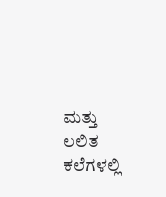ಮತ್ತು ಲಲಿತ ಕಲೆಗಳಲ್ಲಿ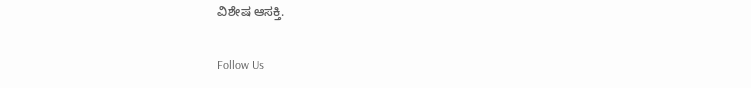ವಿಶೇಷ ಆಸಕ್ತಿ.

Follow Us